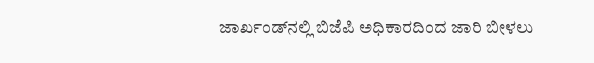ಜಾರ್ಖಂಡ್‌ನಲ್ಲಿ ಬಿಜೆಪಿ ಅಧಿಕಾರದಿಂದ ಜಾರಿ ಬೀಳಲು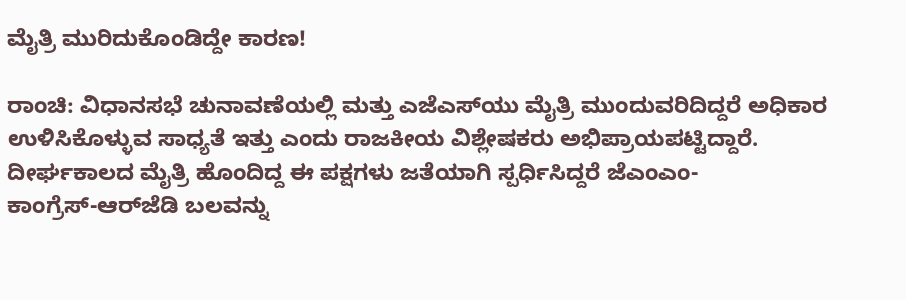ಮೈತ್ರಿ ಮುರಿದುಕೊಂಡಿದ್ದೇ ಕಾರಣ!

ರಾಂಚಿ: ವಿಧಾನಸಭೆ ಚುನಾವಣೆಯಲ್ಲಿ ಮತ್ತು ಎಜೆಎಸ್‌ಯು ಮೈತ್ರಿ ಮುಂದುವರಿದಿದ್ದರೆ ಅಧಿಕಾರ ಉಳಿಸಿಕೊಳ್ಳುವ ಸಾಧ್ಯತೆ ಇತ್ತು ಎಂದು ರಾಜಕೀಯ ವಿಶ್ಲೇಷಕರು ಅಭಿಪ್ರಾಯಪಟ್ಟಿದ್ದಾರೆ. ದೀರ್ಘಕಾಲದ ಮೈತ್ರಿ ಹೊಂದಿದ್ದ ಈ ಪಕ್ಷಗಳು ಜತೆಯಾಗಿ ಸ್ಪರ್ಧಿಸಿದ್ದರೆ ಜೆಎಂಎಂ-ಕಾಂಗ್ರೆಸ್‌-ಆರ್‌ಜೆಡಿ ಬಲವನ್ನು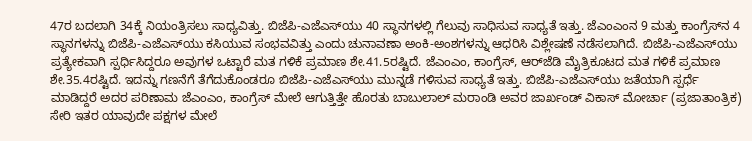47ರ ಬದಲಾಗಿ 34ಕ್ಕೆ ನಿಯಂತ್ರಿಸಲು ಸಾಧ್ಯವಿತ್ತು. ಬಿಜೆಪಿ-ಎಜೆಎಸ್‌ಯು 40 ಸ್ಥಾನಗಳಲ್ಲಿ ಗೆಲುವು ಸಾಧಿಸುವ ಸಾಧ್ಯತೆ ಇತ್ತು. ಜೆಎಂಎಂನ 9 ಮತ್ತು ಕಾಂಗ್ರೆಸ್‌ನ 4 ಸ್ಥಾನಗಳನ್ನು ಬಿಜೆಪಿ-ಎಜೆಎಸ್‌ಯು ಕಸಿಯುವ ಸಂಭವವಿತ್ತು ಎಂದು ಚುನಾವಣಾ ಅಂಕಿ-ಅಂಶಗಳನ್ನು ಆಧರಿಸಿ ವಿಶ್ಲೇಷಣೆ ನಡೆಸಲಾಗಿದೆ. ಬಿಜೆಪಿ-ಎಜೆಎಸ್‌ಯು ಪ್ರತ್ಯೇಕವಾಗಿ ಸ್ಪರ್ಧಿಸಿದ್ದರೂ ಅವುಗಳ ಒಟ್ಟಾರೆ ಮತ ಗಳಿಕೆ ಪ್ರಮಾಣ ಶೇ.41.5ರಷ್ಟಿದೆ. ಜೆಎಂಎಂ, ಕಾಂಗ್ರೆಸ್‌, ಆರ್‌ಜೆಡಿ ಮೈತ್ರಿಕೂಟದ ಮತ ಗಳಿಕೆ ಪ್ರಮಾಣ ಶೇ.35.4ರಷ್ಟಿದೆ. ಇದನ್ನು ಗಣನೆಗೆ ತೆಗೆದುಕೊಂಡರೂ ಬಿಜೆಪಿ-ಎಜೆಎಸ್‌ಯು ಮುನ್ನಡೆ ಗಳಿಸುವ ಸಾಧ್ಯತೆ ಇತ್ತು. ಬಿಜೆಪಿ-ಎಜೆಎಸ್‌ಯು ಜತೆಯಾಗಿ ಸ್ಪರ್ಧೆ ಮಾಡಿದ್ದರೆ ಅದರ ಪರಿಣಾಮ ಜೆಎಂಎಂ, ಕಾಂಗ್ರೆಸ್‌ ಮೇಲೆ ಆಗುತ್ತಿತ್ತೇ ಹೊರತು ಬಾಬುಲಾಲ್‌ ಮರಾಂಡಿ ಅವರ ಜಾರ್ಖಂಡ್‌ ವಿಕಾಸ್‌ ಮೋರ್ಚಾ (ಪ್ರಜಾತಾಂತ್ರಿಕ) ಸೇರಿ ಇತರ ಯಾವುದೇ ಪಕ್ಷಗಳ ಮೇಲೆ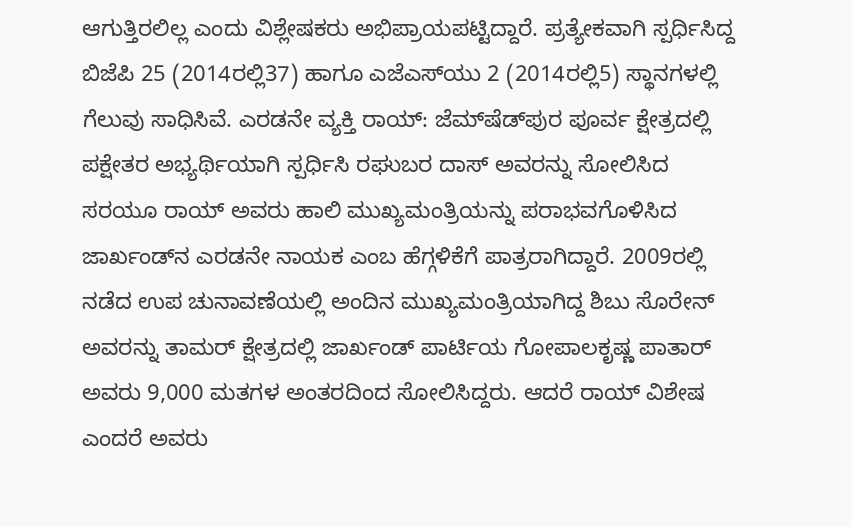ಆಗುತ್ತಿರಲಿಲ್ಲ ಎಂದು ವಿಶ್ಲೇಷಕರು ಅಭಿಪ್ರಾಯಪಟ್ಟಿದ್ದಾರೆ. ಪ್ರತ್ಯೇಕವಾಗಿ ಸ್ಪರ್ಧಿಸಿದ್ದ ಬಿಜೆಪಿ 25 (2014ರಲ್ಲಿ37) ಹಾಗೂ ಎಜೆಎಸ್‌ಯು 2 (2014ರಲ್ಲಿ5) ಸ್ಥಾನಗಳಲ್ಲಿ ಗೆಲುವು ಸಾಧಿಸಿವೆ. ಎರಡನೇ ವ್ಯಕ್ತಿ ರಾಯ್‌: ಜೆಮ್‌ಷೆಡ್‌ಪುರ ಪೂರ್ವ ಕ್ಷೇತ್ರದಲ್ಲಿ ಪಕ್ಷೇತರ ಅಭ್ಯರ್ಥಿಯಾಗಿ ಸ್ಪರ್ಧಿಸಿ ರಘುಬರ ದಾಸ್‌ ಅವರನ್ನು ಸೋಲಿಸಿದ ಸರಯೂ ರಾಯ್‌ ಅವರು ಹಾಲಿ ಮುಖ್ಯಮಂತ್ರಿಯನ್ನು ಪರಾಭವಗೊಳಿಸಿದ ಜಾರ್ಖಂಡ್‌ನ ಎರಡನೇ ನಾಯಕ ಎಂಬ ಹೆಗ್ಗಳಿಕೆಗೆ ಪಾತ್ರರಾಗಿದ್ದಾರೆ. 2009ರಲ್ಲಿ ನಡೆದ ಉಪ ಚುನಾವಣೆಯಲ್ಲಿ ಅಂದಿನ ಮುಖ್ಯಮಂತ್ರಿಯಾಗಿದ್ದ ಶಿಬು ಸೊರೇನ್‌ ಅವರನ್ನು ತಾಮರ್‌ ಕ್ಷೇತ್ರದಲ್ಲಿ ಜಾರ್ಖಂಡ್‌ ಪಾರ್ಟಿಯ ಗೋಪಾಲಕೃಷ್ಣ ಪಾತಾರ್‌ ಅವರು 9,000 ಮತಗಳ ಅಂತರದಿಂದ ಸೋಲಿಸಿದ್ದರು. ಆದರೆ ರಾಯ್‌ ವಿಶೇಷ ಎಂದರೆ ಅವರು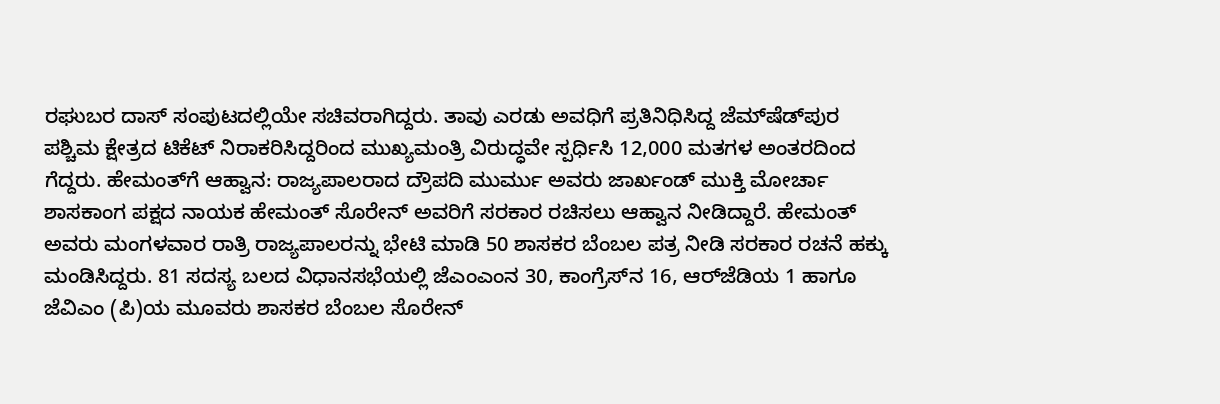ರಘುಬರ ದಾಸ್‌ ಸಂಪುಟದಲ್ಲಿಯೇ ಸಚಿವರಾಗಿದ್ದರು. ತಾವು ಎರಡು ಅವಧಿಗೆ ಪ್ರತಿನಿಧಿಸಿದ್ದ ಜೆಮ್‌ಷೆಡ್‌ಪುರ ಪಶ್ಚಿಮ ಕ್ಷೇತ್ರದ ಟಿಕೆಟ್‌ ನಿರಾಕರಿಸಿದ್ದರಿಂದ ಮುಖ್ಯಮಂತ್ರಿ ವಿರುದ್ಧವೇ ಸ್ಪರ್ಧಿಸಿ 12,000 ಮತಗಳ ಅಂತರದಿಂದ ಗೆದ್ದರು. ಹೇಮಂತ್‌ಗೆ ಆಹ್ವಾನ: ರಾಜ್ಯಪಾಲರಾದ ದ್ರೌಪದಿ ಮುರ್ಮು ಅವರು ಜಾರ್ಖಂಡ್‌ ಮುಕ್ತಿ ಮೋರ್ಚಾ ಶಾಸಕಾಂಗ ಪಕ್ಷದ ನಾಯಕ ಹೇಮಂತ್‌ ಸೊರೇನ್‌ ಅವರಿಗೆ ಸರಕಾರ ರಚಿಸಲು ಆಹ್ವಾನ ನೀಡಿದ್ದಾರೆ. ಹೇಮಂತ್‌ ಅವರು ಮಂಗಳವಾರ ರಾತ್ರಿ ರಾಜ್ಯಪಾಲರನ್ನು ಭೇಟಿ ಮಾಡಿ 50 ಶಾಸಕರ ಬೆಂಬಲ ಪತ್ರ ನೀಡಿ ಸರಕಾರ ರಚನೆ ಹಕ್ಕು ಮಂಡಿಸಿದ್ದರು. 81 ಸದಸ್ಯ ಬಲದ ವಿಧಾನಸಭೆಯಲ್ಲಿ ಜೆಎಂಎಂನ 30, ಕಾಂಗ್ರೆಸ್‌ನ 16, ಆರ್‌ಜೆಡಿಯ 1 ಹಾಗೂ ಜೆವಿಎಂ (ಪಿ)ಯ ಮೂವರು ಶಾಸಕರ ಬೆಂಬಲ ಸೊರೇನ್‌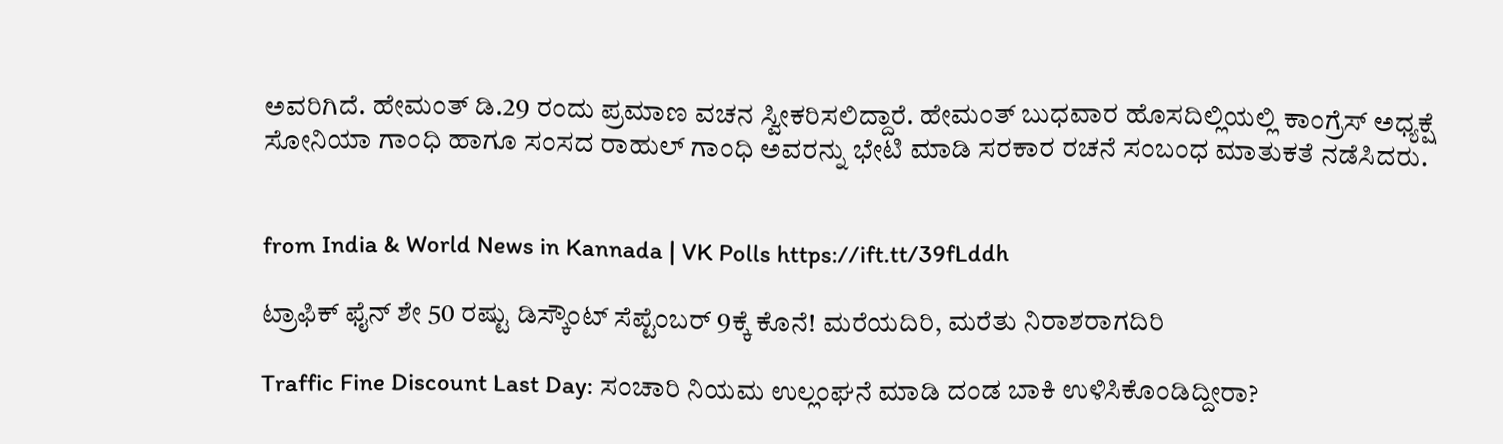ಅವರಿಗಿದೆ. ಹೇಮಂತ್‌ ಡಿ.29 ರಂದು ಪ್ರಮಾಣ ವಚನ ಸ್ವೀಕರಿಸಲಿದ್ದಾರೆ. ಹೇಮಂತ್‌ ಬುಧವಾರ ಹೊಸದಿಲ್ಲಿಯಲ್ಲಿ ಕಾಂಗ್ರೆಸ್‌ ಅಧ್ಯಕ್ಷೆ ಸೋನಿಯಾ ಗಾಂಧಿ ಹಾಗೂ ಸಂಸದ ರಾಹುಲ್‌ ಗಾಂಧಿ ಅವರನ್ನು ಭೇಟಿ ಮಾಡಿ ಸರಕಾರ ರಚನೆ ಸಂಬಂಧ ಮಾತುಕತೆ ನಡೆಸಿದರು.


from India & World News in Kannada | VK Polls https://ift.tt/39fLddh

ಟ್ರಾಫಿಕ್‌ ಫೈನ್‌ ಶೇ 50 ರಷ್ಟು ಡಿಸ್ಕೌಂಟ್‌ ಸೆಪ್ಟೆಂಬರ್‌ 9ಕ್ಕೆ ಕೊನೆ! ಮರೆಯದಿರಿ, ಮರೆತು ನಿರಾಶರಾಗದಿರಿ

Traffic Fine Discount Last Day: ಸಂಚಾರಿ ನಿಯಮ ಉಲ್ಲಂಘನೆ ಮಾಡಿ ದಂಡ ಬಾಕಿ ಉಳಿಸಿಕೊಂಡಿದ್ದೀರಾ?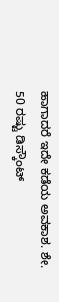ಹಾಗಾದರೆ ಇದೇ ಕಡೆಯ ಅವಕಾಶ. ಶೇ. 50 ರಷ್ಟು ಡಿಸ್ಕೌಂಟ್‌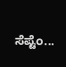ಸೆಪ್ಟೆಂ...